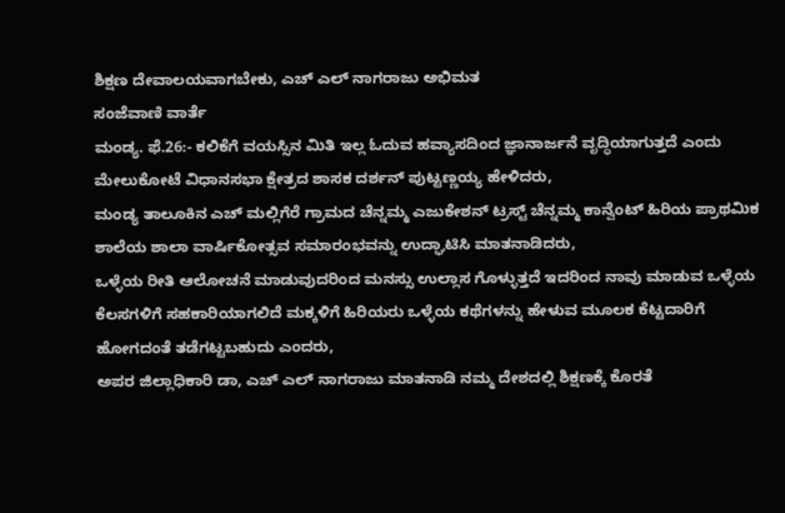ಶಿಕ್ಷಣ ದೇವಾಲಯವಾಗಬೇಕು, ಎಚ್ ಎಲ್ ನಾಗರಾಜು ಅಭಿಮತ
ಸಂಜೆವಾಣಿ ವಾರ್ತೆ
ಮಂಡ್ಯ. ಫೆ.26:- ಕಲಿಕೆಗೆ ವಯಸ್ಸಿನ ಮಿತಿ ಇಲ್ಲ ಓದುವ ಹವ್ಯಾಸದಿಂದ ಜ್ಞಾನಾರ್ಜನೆ ವೃದ್ಧಿಯಾಗುತ್ತದೆ ಎಂದು ಮೇಲುಕೋಟೆ ವಿಧಾನಸಭಾ ಕ್ಷೇತ್ರದ ಶಾಸಕ ದರ್ಶನ್ ಪುಟ್ಟಣ್ಣಯ್ಯ ಹೇಳಿದರು,
ಮಂಡ್ಯ ತಾಲೂಕಿನ ಎಚ್ ಮಲ್ಲಿಗೆರೆ ಗ್ರಾಮದ ಚೆನ್ನಮ್ಮ ಎಜುಕೇಶನ್ ಟ್ರಸ್ಟ್ ಚೆನ್ನಮ್ಮ ಕಾನ್ವೆಂಟ್ ಹಿರಿಯ ಪ್ರಾಥಮಿಕ ಶಾಲೆಯ ಶಾಲಾ ವಾರ್ಷಿಕೋತ್ಸವ ಸಮಾರಂಭವನ್ನು ಉದ್ಘಾಟಿಸಿ ಮಾತನಾಡಿದರು,
ಒಳ್ಳೆಯ ರೀತಿ ಆಲೋಚನೆ ಮಾಡುವುದರಿಂದ ಮನಸ್ಸು ಉಲ್ಲಾಸ ಗೊಳ್ಳುತ್ತದೆ ಇದರಿಂದ ನಾವು ಮಾಡುವ ಒಳ್ಳೆಯ ಕೆಲಸಗಳಿಗೆ ಸಹಕಾರಿಯಾಗಲಿದೆ ಮಕ್ಕಳಿಗೆ ಹಿರಿಯರು ಒಳ್ಳೆಯ ಕಥೆಗಳನ್ನು ಹೇಳುವ ಮೂಲಕ ಕೆಟ್ಟದಾರಿಗೆ ಹೋಗದಂತೆ ತಡೆಗಟ್ಟಬಹುದು ಎಂದರು,
ಅಪರ ಜಿಲ್ಲಾಧಿಕಾರಿ ಡಾ, ಎಚ್ ಎಲ್ ನಾಗರಾಜು ಮಾತನಾಡಿ ನಮ್ಮ ದೇಶದಲ್ಲಿ ಶಿಕ್ಷಣಕ್ಕೆ ಕೊರತೆ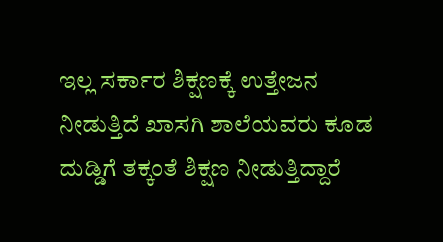ಇಲ್ಲ ಸರ್ಕಾರ ಶಿಕ್ಷಣಕ್ಕೆ ಉತ್ತೇಜನ ನೀಡುತ್ತಿದೆ ಖಾಸಗಿ ಶಾಲೆಯವರು ಕೂಡ ದುಡ್ಡಿಗೆ ತಕ್ಕಂತೆ ಶಿಕ್ಷಣ ನೀಡುತ್ತಿದ್ದಾರೆ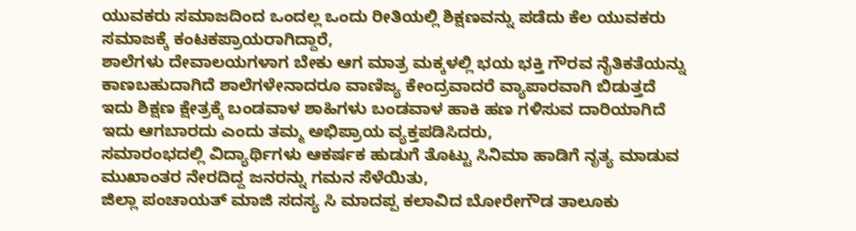ಯುವಕರು ಸಮಾಜದಿಂದ ಒಂದಲ್ಲ ಒಂದು ರೀತಿಯಲ್ಲಿ ಶಿಕ್ಷಣವನ್ನು ಪಡೆದು ಕೆಲ ಯುವಕರು ಸಮಾಜಕ್ಕೆ ಕಂಟಕಪ್ರಾಯರಾಗಿದ್ದಾರೆ,
ಶಾಲೆಗಳು ದೇವಾಲಯಗಳಾಗ ಬೇಕು ಆಗ ಮಾತ್ರ ಮಕ್ಕಳಲ್ಲಿ ಭಯ ಭಕ್ತಿ ಗೌರವ ನೈತಿಕತೆಯನ್ನು ಕಾಣಬಹುದಾಗಿದೆ ಶಾಲೆಗಳೇನಾದರೂ ವಾಣಿಜ್ಯ ಕೇಂದ್ರವಾದರೆ ವ್ಯಾಪಾರವಾಗಿ ಬಿಡುತ್ತದೆ ಇದು ಶಿಕ್ಷಣ ಕ್ಷೇತ್ರಕ್ಕೆ ಬಂಡವಾಳ ಶಾಹಿಗಳು ಬಂಡವಾಳ ಹಾಕಿ ಹಣ ಗಳಿಸುವ ದಾರಿಯಾಗಿದೆ ಇದು ಆಗಬಾರದು ಎಂದು ತಮ್ಮ ಅಭಿಪ್ರಾಯ ವ್ಯಕ್ತಪಡಿಸಿದರು,
ಸಮಾರಂಭದಲ್ಲಿ ವಿದ್ಯಾರ್ಥಿಗಳು ಆಕರ್ಷಕ ಹುಡುಗೆ ತೊಟ್ಟು ಸಿನಿಮಾ ಹಾಡಿಗೆ ನೃತ್ಯ ಮಾಡುವ ಮುಖಾಂತರ ನೇರದಿದ್ದ ಜನರನ್ನು ಗಮನ ಸೆಳೆಯಿತು,
ಜಿಲ್ಲಾ ಪಂಚಾಯತ್ ಮಾಜಿ ಸದಸ್ಯ ಸಿ ಮಾದಪ್ಪ ಕಲಾವಿದ ಬೋರೇಗೌಡ ತಾಲೂಕು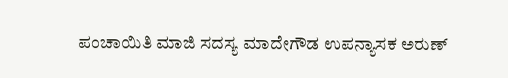ಪಂಚಾಯಿತಿ ಮಾಜಿ ಸದಸ್ಯ ಮಾದೇಗೌಡ ಉಪನ್ಯಾಸಕ ಅರುಣ್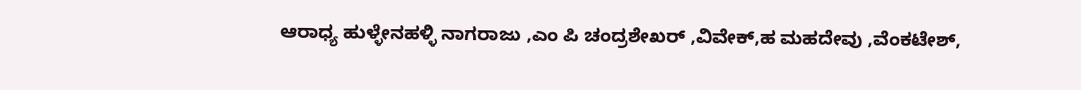ಆರಾಧ್ಯ ಹುಳ್ಳೇನಹಳ್ಳಿ ನಾಗರಾಜು ,ಎಂ ಪಿ ಚಂದ್ರಶೇಖರ್ ,ವಿವೇಕ್,ಹ ಮಹದೇವು ,ವೆಂಕಟೇಶ್,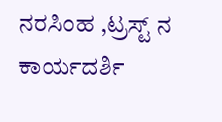ನರಸಿಂಹ ,ಟ್ರಸ್ಟ್ ನ ಕಾರ್ಯದರ್ಶಿ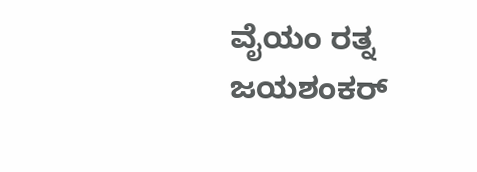ವೈಯಂ ರತ್ನ ಜಯಶಂಕರ್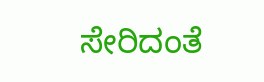ಸೇರಿದಂತೆ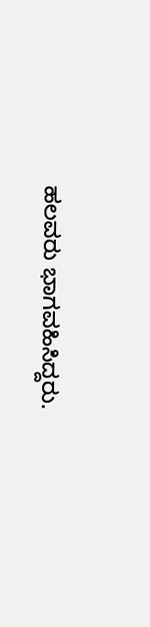ಹಲವರು ಭಾಗವಹಿಸಿದ್ದರು.